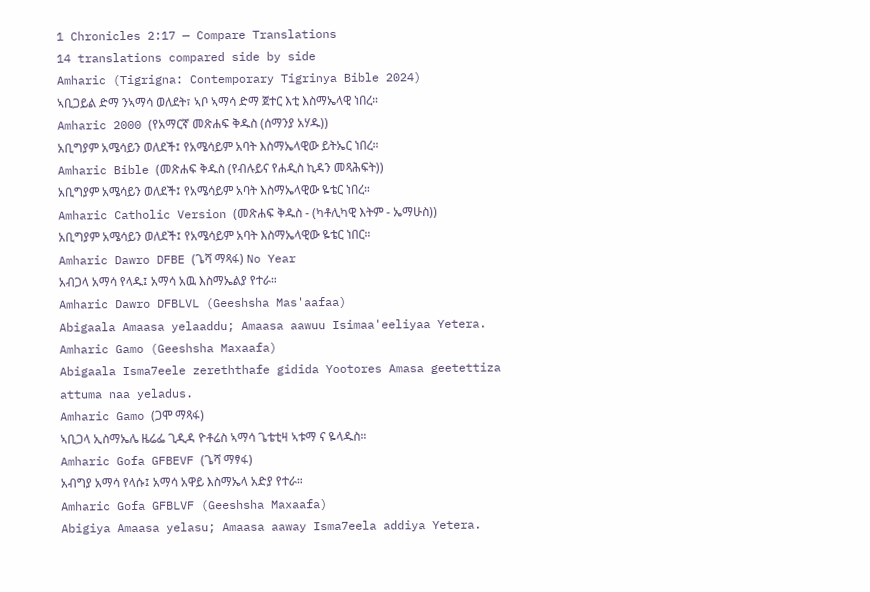1 Chronicles 2:17 — Compare Translations
14 translations compared side by side
Amharic (Tigrigna: Contemporary Tigrinya Bible 2024)
ኣቢጋይል ድማ ንኣማሳ ወለደት፣ ኣቦ ኣማሳ ድማ ጀተር እቲ እስማኤላዊ ነበረ።
Amharic 2000 (የአማርኛ መጽሐፍ ቅዱስ (ሰማንያ አሃዱ))
አቢግያም አሜሳይን ወለደች፤ የአሜሳይም አባት እስማኤላዊው ይትኤር ነበረ።
Amharic Bible (መጽሐፍ ቅዱስ (የብሉይና የሐዲስ ኪዳን መጻሕፍት))
አቢግያም አሜሳይን ወለደች፤ የአሜሳይም አባት እስማኤላዊው ዬቴር ነበረ።
Amharic Catholic Version (መጽሐፍ ቅዱስ - (ካቶሊካዊ እትም - ኤማሁስ))
አቢግያም አሜሳይን ወለደች፤ የአሜሳይም አባት እስማኤላዊው ዬቴር ነበር።
Amharic Dawro DFBE (ጌሻ ማጻፋ) No Year
አብጋላ አማሳ የላዱ፤ አማሳ አዉ እስማኤልያ የተራ።
Amharic Dawro DFBLVL (Geeshsha Mas'aafaa)
Abigaala Amaasa yelaaddu; Amaasa aawuu Isimaa'eeliyaa Yetera.
Amharic Gamo (Geeshsha Maxaafa)
Abigaala Isma7eele zereththafe gidida Yootores Amasa geetettiza attuma naa yeladus.
Amharic Gamo (ጋሞ ማጻፋ)
ኣቢጋላ ኢስማኤሌ ዜሬፌ ጊዲዳ ዮቶሬስ ኣማሳ ጌቴቲዛ ኣቱማ ና ዬላዱስ።
Amharic Gofa GFBEVF (ጌሻ ማፃፋ)
አብግያ አማሳ የላሱ፤ አማሳ አዋይ እስማኤላ አድያ የተራ።
Amharic Gofa GFBLVF (Geeshsha Maxaafa)
Abigiya Amaasa yelasu; Amaasa aaway Isma7eela addiya Yetera.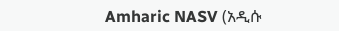Amharic NASV (አዲሱ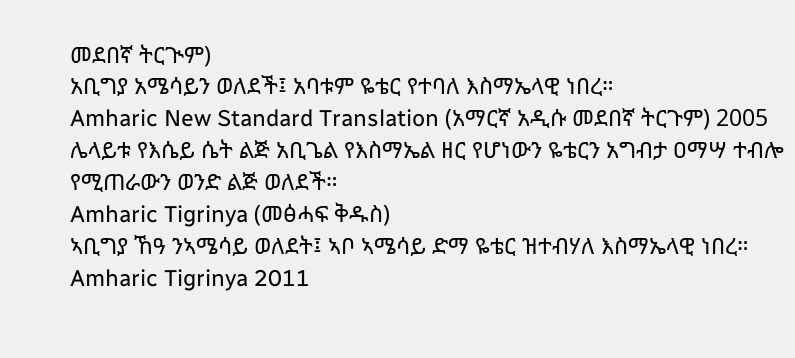መደበኛ ትርጒም)
አቢግያ አሜሳይን ወለደች፤ አባቱም ዬቴር የተባለ እስማኤላዊ ነበረ።
Amharic New Standard Translation (አማርኛ አዲሱ መደበኛ ትርጉም) 2005
ሌላይቱ የእሴይ ሴት ልጅ አቢጌል የእስማኤል ዘር የሆነውን ዬቴርን አግብታ ዐማሣ ተብሎ የሚጠራውን ወንድ ልጅ ወለደች።
Amharic Tigrinya (መፅሓፍ ቅዱስ)
ኣቢግያ ኸዓ ንኣሜሳይ ወለደት፤ ኣቦ ኣሜሳይ ድማ ዬቴር ዝተብሃለ እስማኤላዊ ነበረ።
Amharic Tigrinya 2011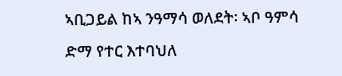ኣቢጋይል ከኣ ንዓማሳ ወለደት፡ ኣቦ ዓምሳ ድማ የተር እተባህለ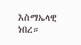እስማኤላዊ ነበረ።